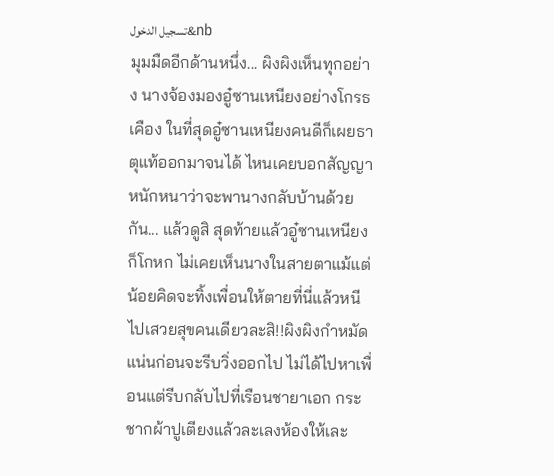تسجيل الدخول&nb
มุมมืดอีกด้านหนึ่ง... ผิงผิงเห็นทุกอย่าง นางจ้องมองอู๋ซานเหนียงอย่างโกรธเคือง ในที่สุดอู๋ซานเหนียงคนดีก็เผยธาตุแท้ออกมาจนได้ ไหนเคยบอกสัญญาหนักหนาว่าจะพานางกลับบ้านด้วยกัน... แล้วดูสิ สุดท้ายแล้วอู๋ซานเหนียงก็โกหก ไม่เคยเห็นนางในสายตาแม้แต่น้อยคิดจะทิ้งเพื่อนให้ตายที่นี่แล้วหนีไปเสวยสุขคนเดียวละสิ!!ผิงผิงกำหมัดแน่นก่อนจะรีบวิ่งออกไป ไม่ได้ไปหาเพื่อนแต่รีบกลับไปที่เรือนชายาเอก กระชากผ้าปูเตียงแล้วละเลงห้องให้เละ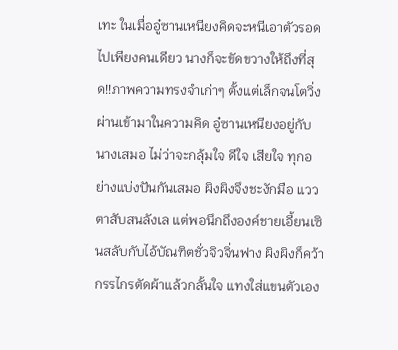เทะ ในเมื่ออู๋ซานเหนียงคิดจะหนีเอาตัวรอดไปเพียงคนเดียว นางก็จะขัดขวางให้ถึงที่สุด!!ภาพความทรงจำเก่าๆ ตั้งแต่เล็กจนโตวิ่งผ่านเข้ามาในความคิด อู๋ซานเหนียงอยู่กับนางเสมอ ไม่ว่าจะกลุ้มใจ ดีใจ เสียใจ ทุกอย่างแบ่งปันกันเสมอ ผิงผิงจึงชะงักมือ แววตาสับสนลังเล แต่พอนึกถึงองค์ชายเอี้ยนเซินสลับกับไอ้บัณฑิตชั่วจิวจิ่นฟาง ผิงผิงก็คว้ากรรไกรตัดผ้าแล้วกลั้นใจ แทงใส่แขนตัวเอง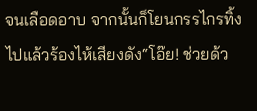จนเลือดอาบ จากนั้นก็โยนกรรไกรทิ้งไปแล้วร้องไห้เสียงดัง“โอ๊ย! ช่วยด้ว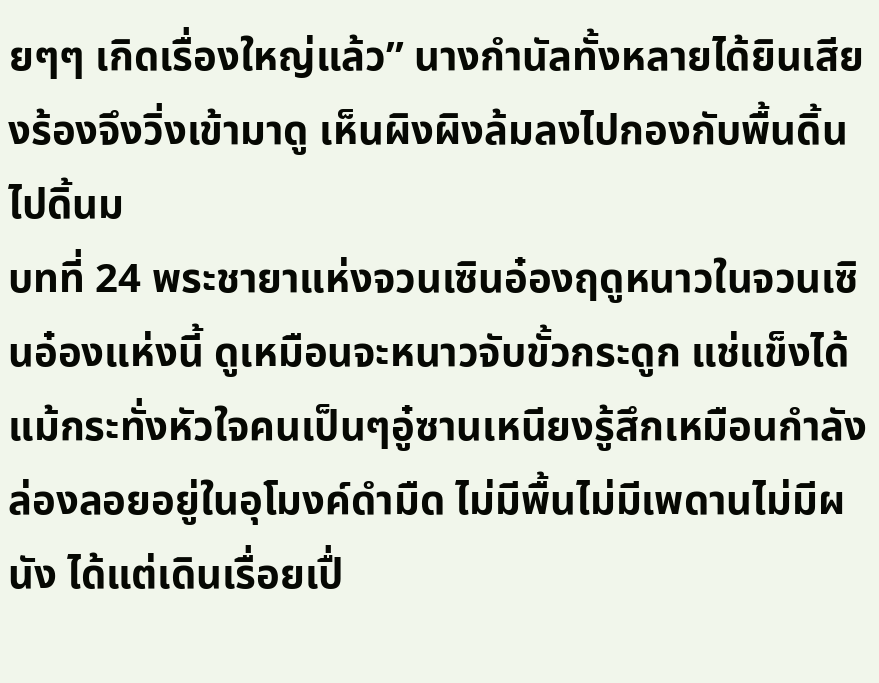ยๆๆ เกิดเรื่องใหญ่แล้ว” นางกำนัลทั้งหลายได้ยินเสียงร้องจึงวิ่งเข้ามาดู เห็นผิงผิงล้มลงไปกองกับพื้นดิ้นไปดิ้นม
บทที่ 24 พระชายาแห่งจวนเซินอ๋องฤดูหนาวในจวนเซินอ๋องแห่งนี้ ดูเหมือนจะหนาวจับขั้วกระดูก แช่แข็งได้แม้กระทั่งหัวใจคนเป็นๆอู๋ซานเหนียงรู้สึกเหมือนกำลังล่องลอยอยู่ในอุโมงค์ดำมืด ไม่มีพื้นไม่มีเพดานไม่มีผนัง ได้แต่เดินเรื่อยเปื่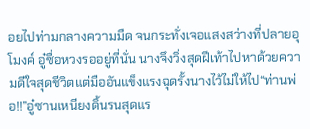อยไปท่ามกลางความมืด จนกระทั่งเจอแสงสว่างที่ปลายอุโมงค์ อู๋ซื่อหวงรออยู่ที่นั่น นางจึงวิ่งสุดฝีเท้าไปหาด้วยความดีใจสุดชีวิตแต่มืออันแข็งแรงฉุดรั้งนางไว้ไม่ให้ไป“ท่านพ่อ!!”อู๋ซานเหนียงดิ้นรนสุดแร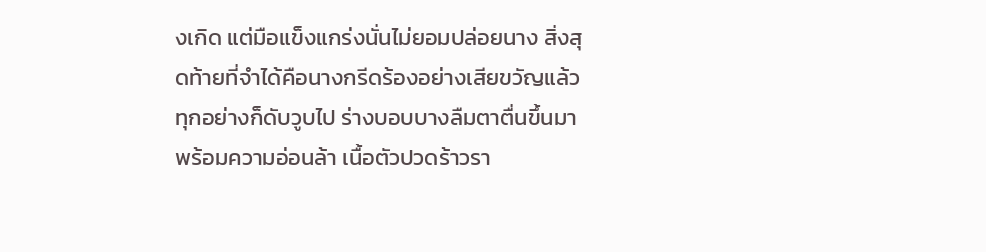งเกิด แต่มือแข็งแกร่งนั่นไม่ยอมปล่อยนาง สิ่งสุดท้ายที่จำได้คือนางกรีดร้องอย่างเสียขวัญแล้วทุกอย่างก็ดับวูบไป ร่างบอบบางลืมตาตื่นขึ้นมาพร้อมความอ่อนล้า เนื้อตัวปวดร้าวรา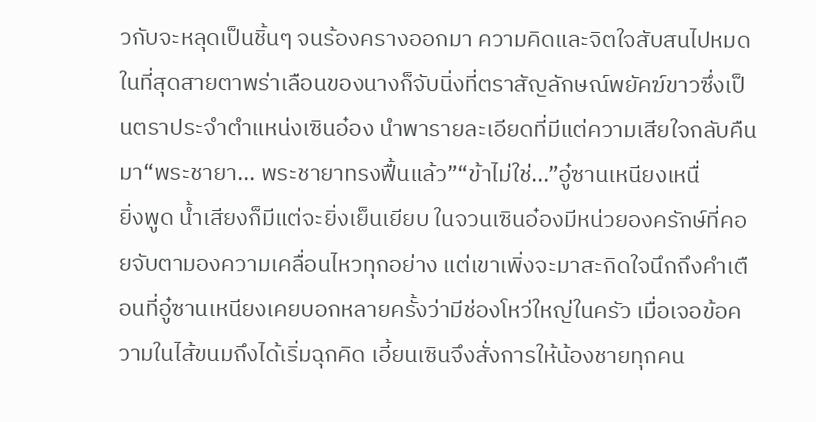วกับจะหลุดเป็นชิ้นๆ จนร้องครางออกมา ความคิดและจิตใจสับสนไปหมด ในที่สุดสายตาพร่าเลือนของนางก็จับนิ่งที่ตราสัญลักษณ์พยัคฆ์ขาวซึ่งเป็นตราประจำตำแหน่งเซินอ๋อง นำพารายละเอียดที่มีแต่ความเสียใจกลับคืนมา“พระชายา... พระชายาทรงฟื้นแล้ว”“ข้าไม่ใช่...”อู๋ซานเหนียงเหนื่
ยิ่งพูด น้ำเสียงก็มีแต่จะยิ่งเย็นเยียบ ในจวนเซินอ๋องมีหน่วยองครักษ์ที่คอยจับตามองความเคลื่อนไหวทุกอย่าง แต่เขาเพิ่งจะมาสะกิดใจนึกถึงคำเตือนที่อู๋ซานเหนียงเคยบอกหลายครั้งว่ามีช่องโหว่ใหญ่ในครัว เมื่อเจอข้อความในไส้ขนมถึงได้เริ่มฉุกคิด เอี้ยนเซินจึงสั่งการให้น้องชายทุกคน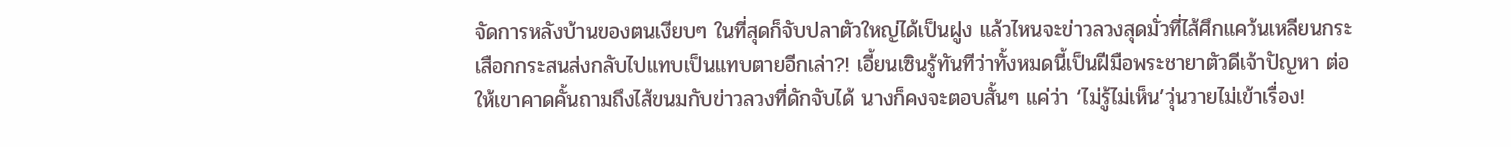จัดการหลังบ้านของตนเงียบๆ ในที่สุดก็จับปลาตัวใหญ่ได้เป็นฝูง แล้วไหนจะข่าวลวงสุดมั่วที่ไส้ศึกแคว้นเหลียนกระเสือกกระสนส่งกลับไปแทบเป็นแทบตายอีกเล่า?! เอี้ยนเซินรู้ทันทีว่าทั้งหมดนี้เป็นฝีมือพระชายาตัวดีเจ้าปัญหา ต่อให้เขาคาดคั้นถามถึงไส้ขนมกับข่าวลวงที่ดักจับได้ นางก็คงจะตอบสั้นๆ แค่ว่า ‘ไม่รู้ไม่เห็น’วุ่นวายไม่เข้าเรื่อง!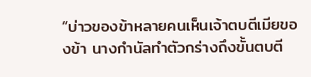“บ่าวของข้าหลายคนเห็นเจ้าตบตีเมียของข้า นางกำนัลทำตัวกร่างถึงขั้นตบตี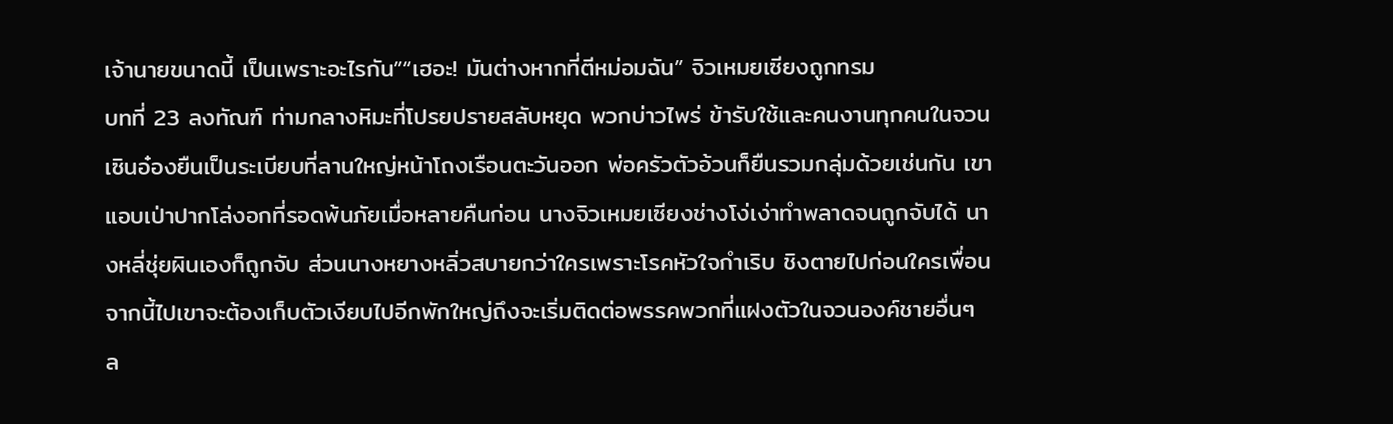เจ้านายขนาดนี้ เป็นเพราะอะไรกัน”“เฮอะ! มันต่างหากที่ตีหม่อมฉัน” จิวเหมยเซียงถูกทรม
บทที่ 23 ลงทัณฑ์ ท่ามกลางหิมะที่โปรยปรายสลับหยุด พวกบ่าวไพร่ ข้ารับใช้และคนงานทุกคนในจวนเซินอ๋องยืนเป็นระเบียบที่ลานใหญ่หน้าโถงเรือนตะวันออก พ่อครัวตัวอ้วนก็ยืนรวมกลุ่มด้วยเช่นกัน เขาแอบเป่าปากโล่งอกที่รอดพ้นภัยเมื่อหลายคืนก่อน นางจิวเหมยเซียงช่างโง่เง่าทำพลาดจนถูกจับได้ นางหลี่ชุ่ยผินเองก็ถูกจับ ส่วนนางหยางหลิ่วสบายกว่าใครเพราะโรคหัวใจกำเริบ ชิงตายไปก่อนใครเพื่อน จากนี้ไปเขาจะต้องเก็บตัวเงียบไปอีกพักใหญ่ถึงจะเริ่มติดต่อพรรคพวกที่แฝงตัวในจวนองค์ชายอื่นๆ ล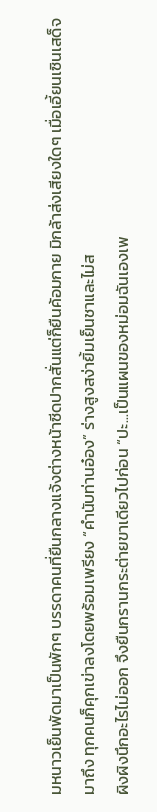มหนาวเย็นพัดมาเป็นพักๆ บรรดาคนที่ยืนกลางแจ้งต่างหน้าซีดปากสั่นแต่ก็ยืนค้อมกาย มิกล้าส่งเสียงใดๆ เมื่อเอี้ยนเซินเสด็จมาถึง ทุกคนก็คุกเข่าลงโดยพร้อมเพรียง “คำนับท่านอ๋อง” ร่างสูงสง่ายิ้มเย็นชาและไม่ส
ผิงผิงนึกอะไรไม่ออก จึงยืนกรานกระต่ายขาเดียวไปก่อน “ปะ...เป็นแผนของหม่อมฉันเองเพ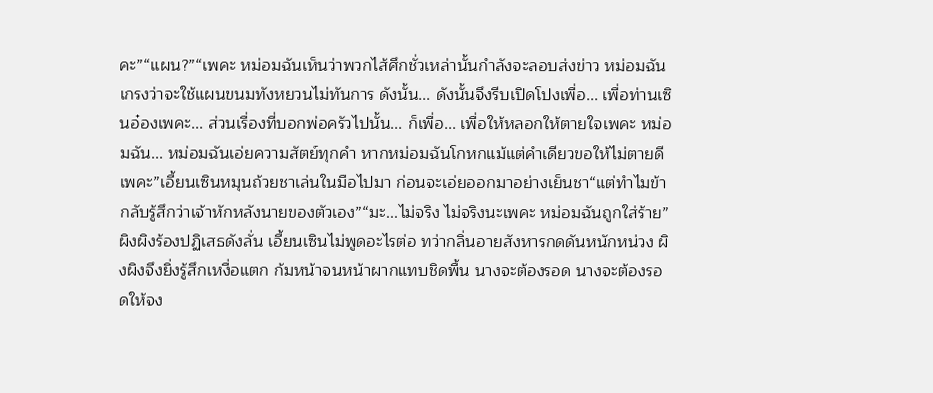คะ”“แผน?”“เพคะ หม่อมฉันเห็นว่าพวกไส้ศึกชั่วเหล่านั้นกำลังจะลอบส่งข่าว หม่อมฉันเกรงว่าจะใช้แผนขนมทังหยวนไม่ทันการ ดังนั้น... ดังนั้นจึงรีบเปิดโปงเพื่อ... เพื่อท่านเซินอ๋องเพคะ... ส่วนเรื่องที่บอกพ่อครัวไปนั้น... ก็เพื่อ... เพื่อให้หลอกให้ตายใจเพคะ หม่อมฉัน... หม่อมฉันเอ่ยความสัตย์ทุกคำ หากหม่อมฉันโกหกแม้แต่คำเดียวขอให้ไม่ตายดีเพคะ”เอี้ยนเซินหมุนถ้วยชาเล่นในมือไปมา ก่อนจะเอ่ยออกมาอย่างเย็นชา“แต่ทำไมข้ากลับรู้สึกว่าเจ้าหักหลังนายของตัวเอง”“มะ...ไม่จริง ไม่จริงนะเพคะ หม่อมฉันถูกใส่ร้าย” ผิงผิงร้องปฏิเสธดังลั่น เอี้ยนเซินไม่พูดอะไรต่อ ทว่ากลิ่นอายสังหารกดดันหนักหน่วง ผิงผิงจึงยิ่งรู้สึกเหงื่อแตก ก้มหน้าจนหน้าผากแทบชิดพื้น นางจะต้องรอด นางจะต้องรอดให้จง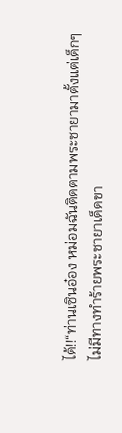ได้!!“ท่านเซินอ๋อง หม่อมฉันติดตามพระชายามาตั้งแต่เด็กๆ ไม่มีทางทำร้ายพระชายาเด็ดขา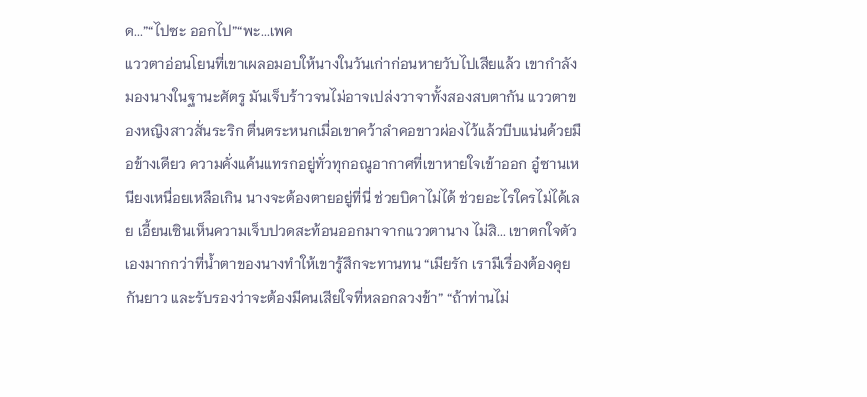ด...”“ไปซะ ออกไป”“พะ...เพค
แววตาอ่อนโยนที่เขาเผลอมอบให้นางในวันเก่าก่อนหายวับไปเสียแล้ว เขากำลังมองนางในฐานะศัตรู มันเจ็บร้าวจนไม่อาจเปล่งวาจาทั้งสองสบตากัน แววตาของหญิงสาวสั่นระริก ตื่นตระหนกเมื่อเขาคว้าลำคอขาวผ่องไว้แล้วบีบแน่นด้วยมือข้างเดียว ความคั่งแค้นแทรกอยู่ทั่วทุกอณูอากาศที่เขาหายใจเข้าออก อู๋ซานเหนียงเหนื่อยเหลือเกิน นางจะต้องตายอยู่ที่นี่ ช่วยบิดาไม่ได้ ช่วยอะไรใครไม่ได้เลย เอี้ยนเซินเห็นความเจ็บปวดสะท้อนออกมาจากแววตานาง ไม่สิ... เขาตกใจตัวเองมากกว่าที่น้ำตาของนางทำให้เขารู้สึกจะทานทน “เมียรัก เรามีเรื่องต้องคุยกันยาว และรับรองว่าจะต้องมีคนเสียใจที่หลอกลวงข้า” “ถ้าท่านไม่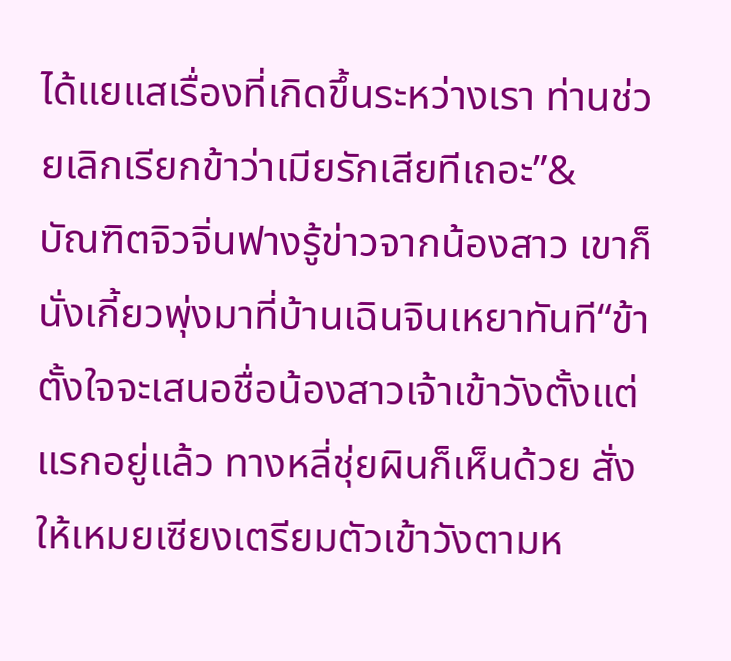ได้แยแสเรื่องที่เกิดขึ้นระหว่างเรา ท่านช่วยเลิกเรียกข้าว่าเมียรักเสียทีเถอะ”&
บัณฑิตจิวจิ่นฟางรู้ข่าวจากน้องสาว เขาก็นั่งเกี้ยวพุ่งมาที่บ้านเฉินจินเหยาทันที“ข้าตั้งใจจะเสนอชื่อน้องสาวเจ้าเข้าวังตั้งแต่แรกอยู่แล้ว ทางหลี่ชุ่ยผินก็เห็นด้วย สั่งให้เหมยเซียงเตรียมตัวเข้าวังตามห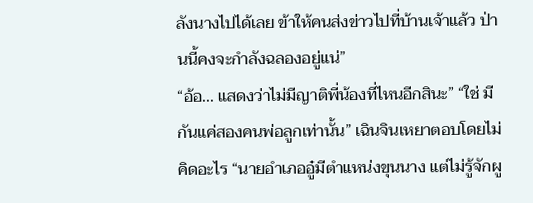ลังนางไปได้เลย ข้าให้คนส่งข่าวไปที่บ้านเจ้าแล้ว ป่านนี้คงจะกำลังฉลองอยู่แน่”
“อ้อ... แสดงว่าไม่มีญาติพี่น้องที่ไหนอีกสินะ” “ใช่ มีกันแค่สองคนพ่อลูกเท่านั้น” เฉินจินเหยาตอบโดยไม่คิดอะไร “นายอำเภออู๋มีตำแหน่งขุนนาง แต่ไม่รู้จักผู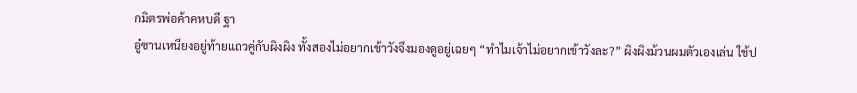กมิตรพ่อค้าคหบดี ฐา
อู๋ซานเหนียงอยู่ท้ายแถวคู่กับผิงผิง ทั้งสองไม่อยากเข้าวังจึงมองดูอยู่เฉยๆ “ทำไมเจ้าไม่อยากเข้าวังละ?” ผิงผิงม้วนผมตัวเองเล่น ใช้ป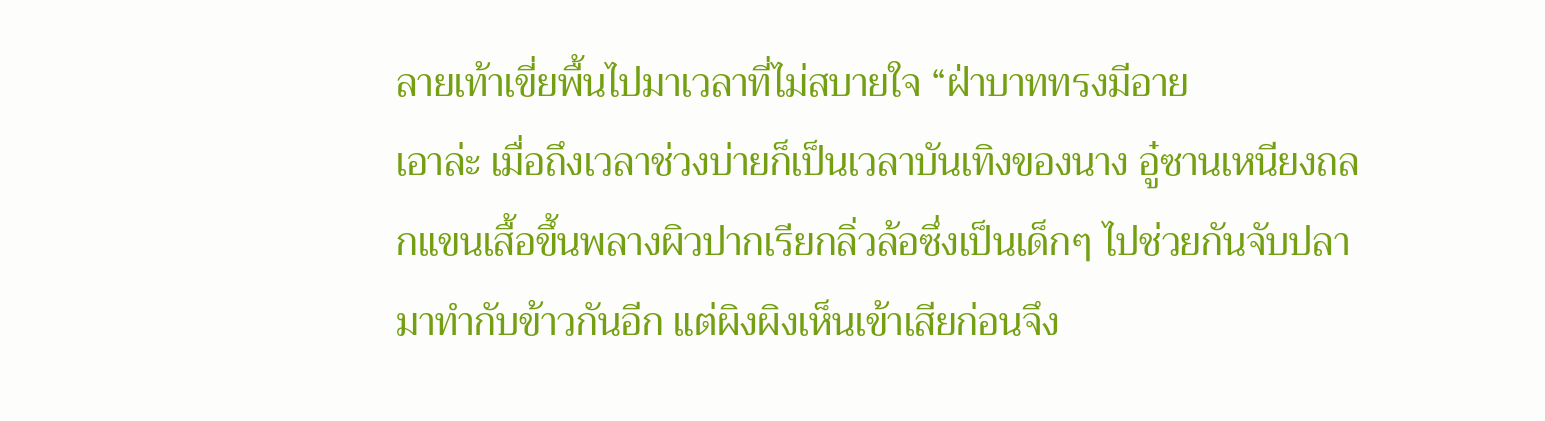ลายเท้าเขี่ยพื้นไปมาเวลาที่ไม่สบายใจ “ฝ่าบาททรงมีอาย
เอาล่ะ เมื่อถึงเวลาช่วงบ่ายก็เป็นเวลาบันเทิงของนาง อู๋ซานเหนียงถลกแขนเสื้อขึ้นพลางผิวปากเรียกลิ่วล้อซึ่งเป็นเด็กๆ ไปช่วยกันจับปลามาทำกับข้าวกันอีก แต่ผิงผิงเห็นเข้าเสียก่อนจึง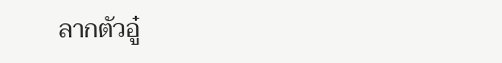ลากตัวอู๋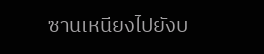ซานเหนียงไปยังบ